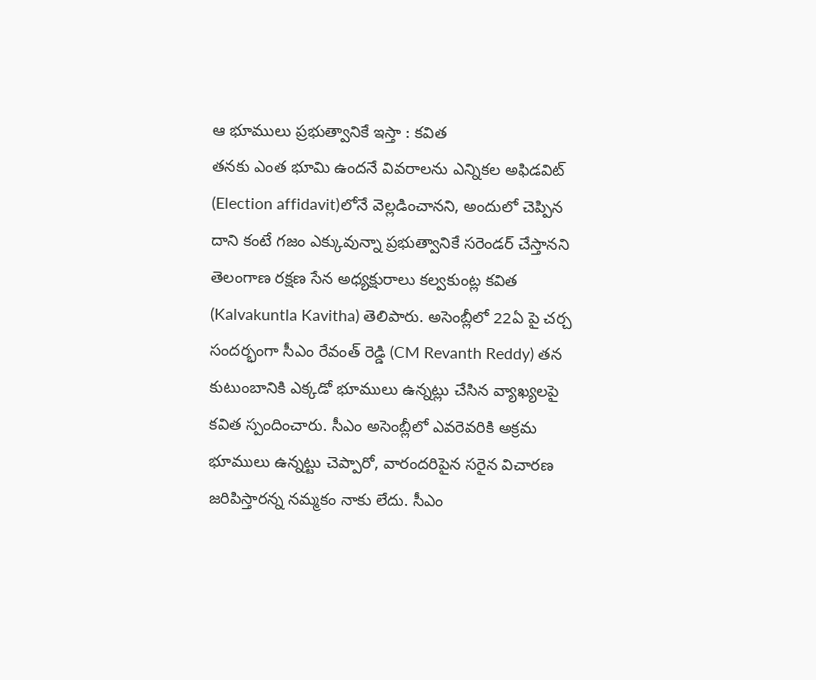ఆ భూములు ప్రభుత్వానికే ఇస్తా : కవిత
తనకు ఎంత భూమి ఉందనే వివరాలను ఎన్నికల అఫిడవిట్ (Election affidavit)లోనే వెల్లడించానని, అందులో చెప్పిన దాని కంటే గజం ఎక్కువున్నా ప్రభుత్వానికే సరెండర్ చేస్తానని తెలంగాణ రక్షణ సేన అధ్యక్షురాలు కల్వకుంట్ల కవిత (Kalvakuntla Kavitha) తెలిపారు. అసెంబ్లీలో 22ఏ పై చర్చ సందర్భంగా సీఎం రేవంత్ రెడ్డి (CM Revanth Reddy) తన కుటుంబానికి ఎక్కడో భూములు ఉన్నట్లు చేసిన వ్యాఖ్యలపై కవిత స్పందించారు. సీఎం అసెంబ్లీలో ఎవరెవరికి అక్రమ భూములు ఉన్నట్టు చెప్పారో, వారందరిపైన సరైన విచారణ జరిపిస్తారన్న నమ్మకం నాకు లేదు. సీఎం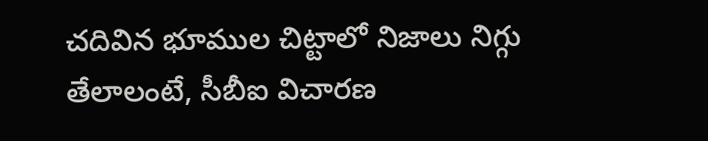చదివిన భూముల చిట్టాలో నిజాలు నిగ్గు తేలాలంటే, సీబీఐ విచారణ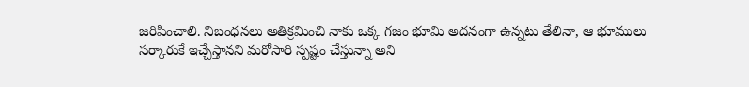జరిపించాలి. నిబంధనలు అతిక్రమించి నాకు ఒక్క గజం భూమి అదనంగా ఉన్నటు తేలినా, ఆ భూములు సర్కారుకే ఇచ్చేస్తానని మరోసారి స్పష్టం చేస్తున్నా అని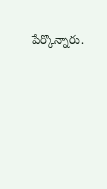పేర్కొన్నారు.